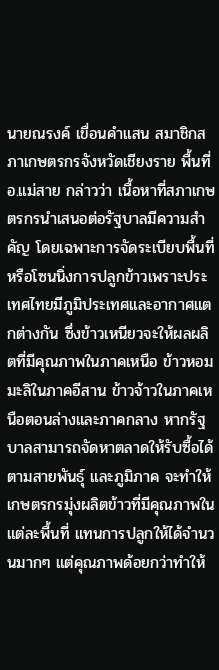นายณรงค์ เขื่อนคำแสน สมาชิกสภาเกษตรกรจังหวัดเชียงราย พื้นที่ อ.แม่สาย กล่าวว่า เนื้อหาที่สภาเกษตรกรนำเสนอต่อรัฐบาลมีความสำคัญ โดยเฉพาะการจัดระเบียบพื้นที่หรือโซนนิ่งการปลูกข้าวเพราะประเทศไทยมีภูมิประเทศและอากาศแตกต่างกัน ซึ่งข้าวเหนียวจะให้ผลผลิตที่มีคุณภาพในภาคเหนือ ข้าวหอมมะลิในภาคอีสาน ข้าวจ้าวในภาคเหนือตอนล่างและภาคกลาง หากรัฐบาลสามารถจัดหาตลาดให้รับซื้อได้ตามสายพันธุ์ และภูมิภาค จะทำให้เกษตรกรมุ่งผลิตข้าวที่มีคุณภาพในแต่ละพื้นที่ แทนการปลูกให้ได้จำนวนมากๆ แต่คุณภาพด้อยกว่าทำให้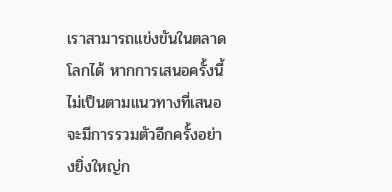เราสามารถแข่งขันในตลาดโลกได้ หากการเสนอครั้งนี้ไม่เป็นตามแนวทางที่เสนอ จะมีการรวมตัวอีกครั้งอย่างยิ่งใหญ่ก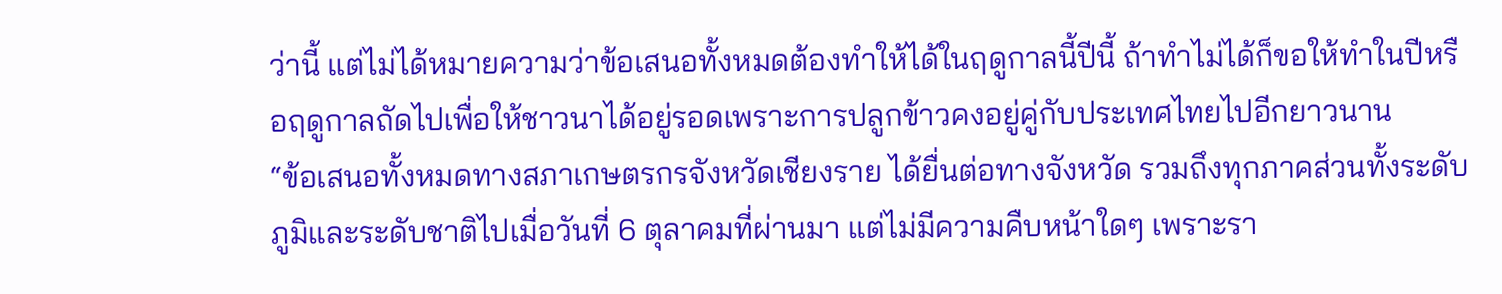ว่านี้ แต่ไม่ได้หมายความว่าข้อเสนอทั้งหมดต้องทำให้ได้ในฤดูกาลนี้ปีนี้ ถ้าทำไม่ได้ก็ขอให้ทำในปีหรือฤดูกาลถัดไปเพื่อให้ชาวนาได้อยู่รอดเพราะการปลูกข้าวคงอยู่คู่กับประเทศไทยไปอีกยาวนาน
“ข้อเสนอทั้งหมดทางสภาเกษตรกรจังหวัดเชียงราย ได้ยื่นต่อทางจังหวัด รวมถึงทุกภาคส่วนทั้งระดับภูมิและระดับชาติไปเมื่อวันที่ 6 ตุลาคมที่ผ่านมา แต่ไม่มีความคืบหน้าใดๆ เพราะรา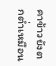คาข้าวยังตกต่ำเหมือน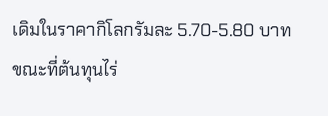เดิมในราคากิโลกรัมละ 5.70-5.80 บาท ขณะที่ต้นทุนไร่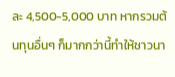ละ 4,500-5,000 บาท หากรวมต้นทุนอื่นๆ ก็มากกว่านี้ทำให้ชาวนา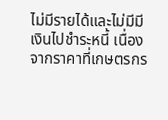ไม่มีรายได้และไม่มีมีเงินไปชำระหนี้ เนื่องจากราคาที่เกษตรกร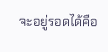จะอยู่รอดได้คือ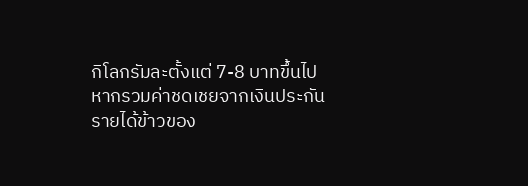กิโลกรัมละตั้งแต่ 7-8 บาทขึ้นไป หากรวมค่าชดเชยจากเงินประกันรายได้ข้าวของ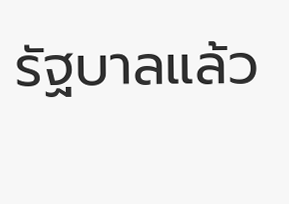รัฐบาลแล้ว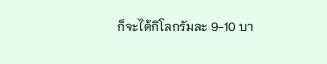ก็จะได้กิโลกรัมละ 9-10 บา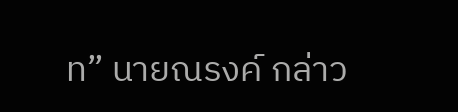ท” นายณรงค์ กล่าว